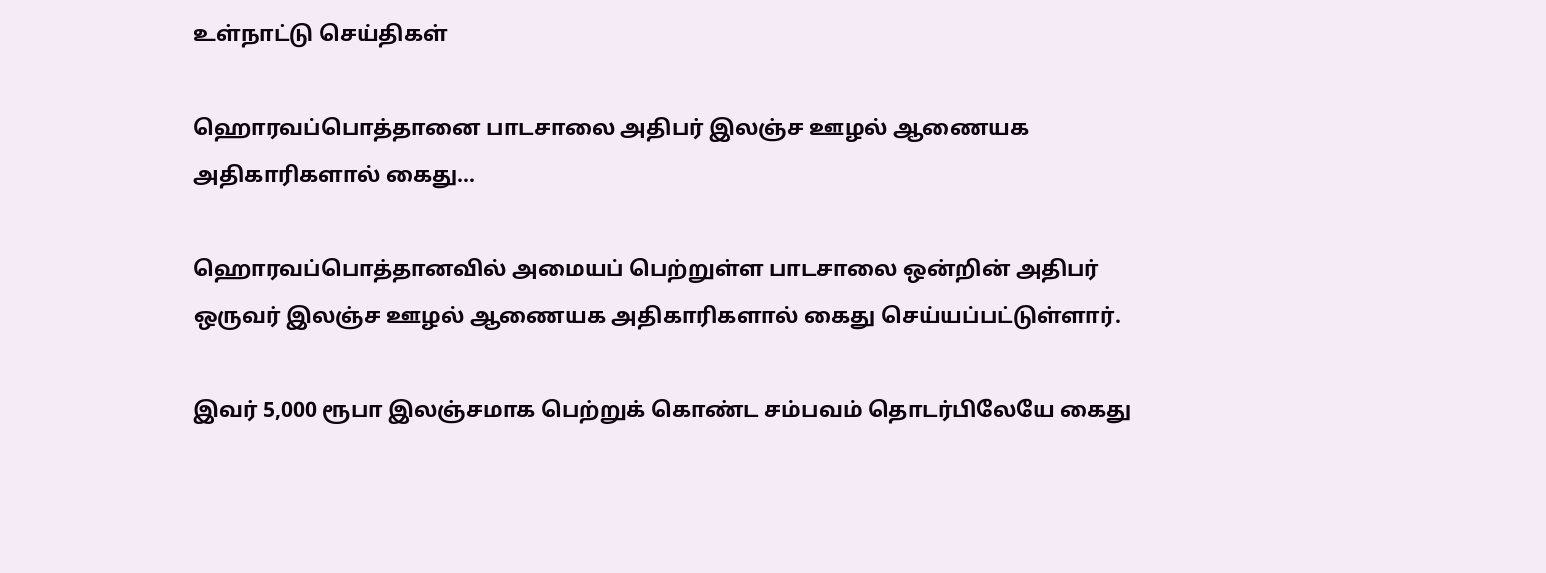உள்நாட்டு செய்திகள்

ஹொரவப்பொத்தானை பாடசாலை அதிபர் இலஞ்ச ஊழல் ஆணையக அதிகாரிகளால் கைது…

ஹொரவப்பொத்தானவில் அமையப் பெற்றுள்ள பாடசாலை ஒன்றின் அதிபர் ஒருவர் இலஞ்ச ஊழல் ஆணையக அதிகாரிகளால் கைது செய்யப்பட்டுள்ளார்.

இவர் 5,000 ரூபா இலஞ்சமாக பெற்றுக் கொண்ட சம்பவம் தொடர்பிலேயே கைது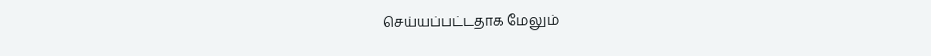செய்யப்பட்டதாக மேலும்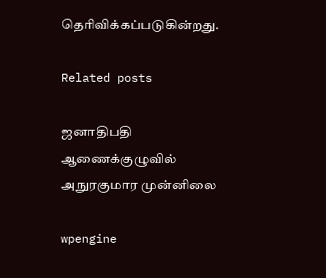தெரிவிக்கப்படுகின்றது.

Related posts

ஜனாதிபதி ஆணைக்குழுவில் அநுரகுமார முன்னிலை

wpengine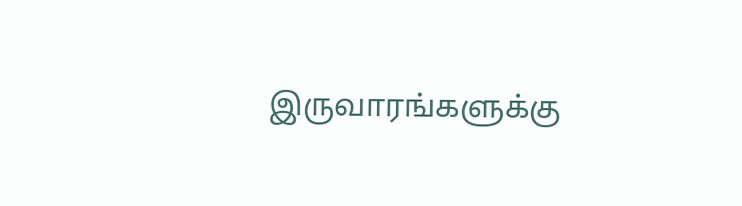இருவாரங்களுக்கு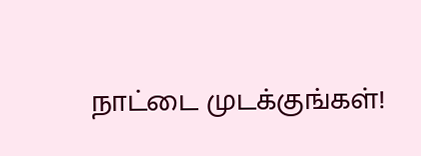நாட்டை முடக்குங்கள்!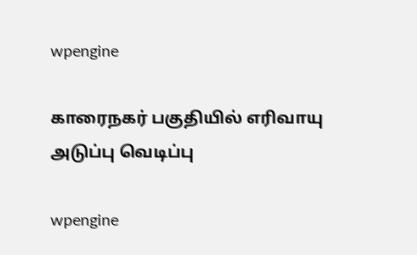wpengine

காரைநகர் பகுதியில் எரிவாயு அடுப்பு வெடிப்பு

wpengine